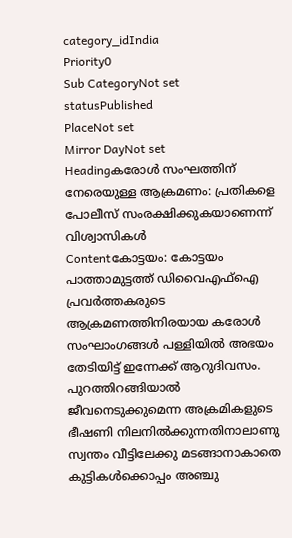category_idIndia
Priority0
Sub CategoryNot set
statusPublished
PlaceNot set
Mirror DayNot set
Headingകരോള്‍ സംഘത്തിന് നേരെയുള്ള ആക്രമണം: പ്രതികളെ പോലീസ് സംരക്ഷിക്കുകയാണെന്ന് വിശ്വാസികള്‍
Contentകോട്ടയം: കോട്ടയം പാത്താമുട്ടത്ത് ഡിവൈഎഫ്‌ഐ പ്രവര്‍ത്തകരുടെ ആക്രമണത്തിനിരയായ കരോള്‍ സംഘാംഗങ്ങള്‍ പള്ളിയില്‍ അഭയം തേടിയിട്ട് ഇന്നേക്ക് ആറുദിവസം. പുറത്തിറങ്ങിയാല്‍ ജീവനെടുക്കുമെന്ന അക്രമികളുടെ ഭീഷണി നിലനില്‍ക്കുന്നതിനാലാണു സ്വന്തം വീട്ടിലേക്കു മടങ്ങാനാകാതെ കുട്ടികള്‍ക്കൊപ്പം അഞ്ചു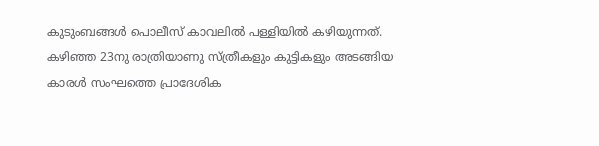കുടുംബങ്ങള്‍ പൊലീസ് കാവലില്‍ പള്ളിയില്‍ കഴിയുന്നത്. കഴിഞ്ഞ 23നു രാത്രിയാണു സ്ത്രീകളും കുട്ടികളും അടങ്ങിയ കാരള്‍ സംഘത്തെ പ്രാദേശിക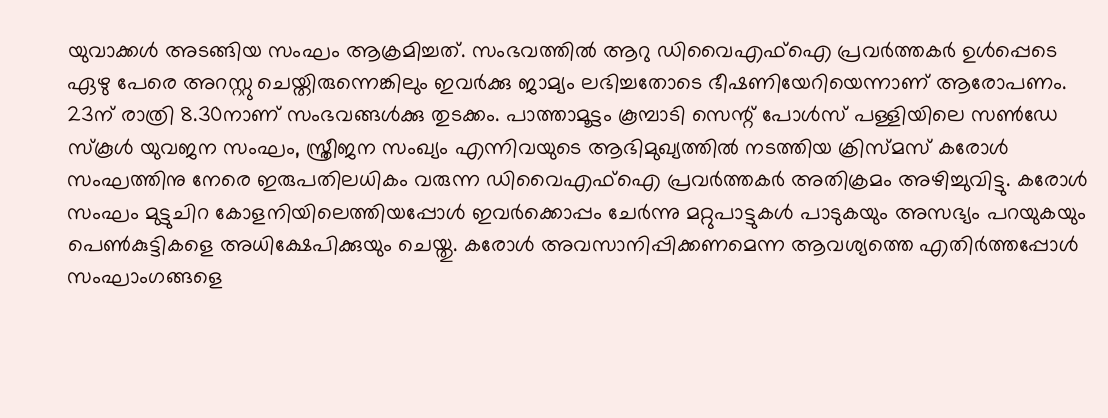യുവാക്കള്‍ അടങ്ങിയ സംഘം ആക്രമിച്ചത്. സംഭവത്തില്‍ ആറു ഡിവൈഎഫ്‌ഐ പ്രവര്‍ത്തകര്‍ ഉള്‍പ്പെടെ ഏഴു പേരെ അറസ്റ്റു ചെയ്തിരുന്നെങ്കിലും ഇവര്‍ക്കു ജാമ്യം ലഭിച്ചതോടെ ഭീഷണിയേറിയെന്നാണ് ആരോപണം. 23ന് രാത്രി 8.30നാണ് സംഭവങ്ങള്‍ക്കു തുടക്കം. പാത്താമൂട്ടം കൂമ്പാടി സെന്റ്‌ പോള്‍സ് പള്ളിയിലെ സണ്‍ഡേ സ്‌കൂള്‍ യുവജന സംഘം, സ്ത്രീജന സംഖ്യം എന്നിവയുടെ ആഭിമുഖ്യത്തില്‍ നടത്തിയ ക്രിസ്മസ് കരോള്‍ സംഘത്തിനു നേരെ ഇരുപതിലധികം വരുന്ന ഡിവൈഎഫ്‌ഐ പ്രവര്‍ത്തകര്‍ അതിക്രമം അഴിച്ചുവിട്ടു. കരോള്‍ സംഘം മുട്ടുചിറ കോളനിയിലെത്തിയപ്പോള്‍ ഇവര്‍ക്കൊപ്പം ചേര്‍ന്നു മറ്റുപാട്ടുകള്‍ പാടുകയും അസഭ്യം പറയുകയും പെണ്‍കുട്ടികളെ അധിക്ഷേപിക്കുയും ചെയ്തു. കരോള്‍ അവസാനിപ്പിക്കണമെന്ന ആവശ്യത്തെ എതിര്‍ത്തപ്പോള്‍ സംഘാംഗങ്ങളെ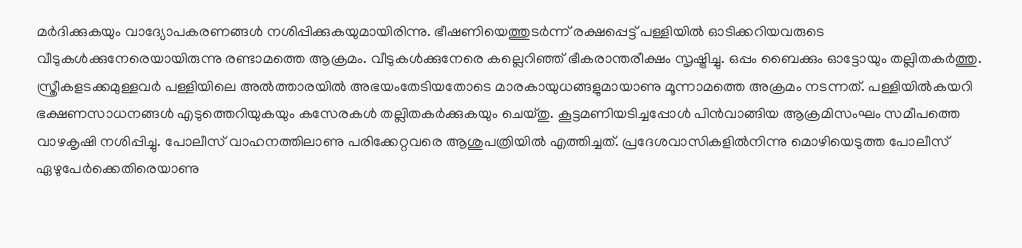മര്‍ദിക്കുകയും വാദ്യോപകരണങ്ങള്‍ നശിപ്പിക്കുകയുമായിരിന്നു. ഭീഷണിയെത്തുടര്‍ന്ന് രക്ഷപ്പെട്ട് പള്ളിയില്‍ ഓടിക്കറിയവരുടെ വീടുകള്‍ക്കുനേരെയായിരുന്നു രണ്ടാമത്തെ ആക്രമം. വീടുകള്‍ക്കുനേരെ കല്ലെറിഞ്ഞ് ഭീകരാന്തരീക്ഷം സൃഷ്ട്രിച്ചു. ഒപ്പം ബൈക്കും ഓട്ടോയും തല്ലിതകര്‍ത്തു. സ്ത്രീകളടക്കമുള്ളവര്‍ പള്ളിയിലെ അല്‍ത്താരയില്‍ അഭയംതേടിയതോടെ മാരകായുധങ്ങളുമായാണു മൂന്നാമത്തെ അക്രമം നടന്നത്. പള്ളിയില്‍കയറി ഭക്ഷണസാധനങ്ങള്‍ എടുത്തെറിയുകയും കസേരകള്‍ തല്ലിതകര്‍ക്കുകയും ചെയ്തു. കൂട്ടമണിയടിച്ചപ്പോള്‍ പിന്‍വാങ്ങിയ ആക്രമിസംഘം സമീപത്തെ വാഴകൃഷി നശിപ്പിച്ചു. പോലീസ് വാഹനത്തിലാണു പരിക്കേറ്റവരെ ആശുപത്രിയില്‍ എത്തിച്ചത്. പ്രദേശവാസികളില്‍നിന്നു മൊഴിയെടുത്ത പോലീസ് ഏഴുപേര്‍ക്കെതിരെയാണു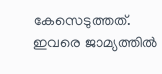കേസെടുത്തത്. ഇവരെ ജാമ്യത്തില്‍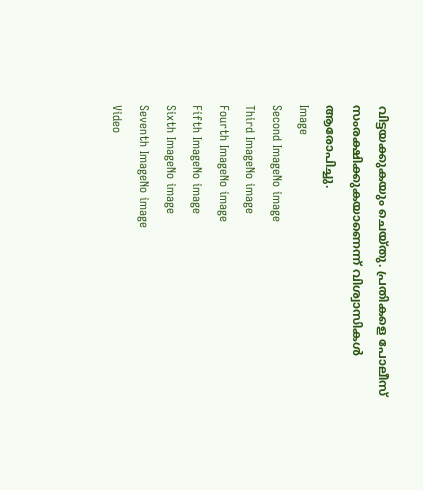വിട്ടയക്കുകയും ചെയ്തു. പ്രതികളെ പോലീസ് സംരക്ഷിക്കുകയാണെന്ന് വിശ്വാസികള്‍ ആരോപിച്ചു.
Image
Second ImageNo image
Third ImageNo image
Fourth ImageNo image
Fifth ImageNo image
Sixth ImageNo image
Seventh ImageNo image
Video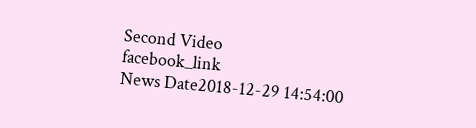Second Video
facebook_link
News Date2018-12-29 14:54:00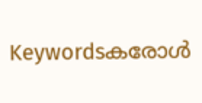Keywordsകരോള്‍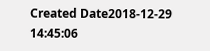Created Date2018-12-29 14:45:06